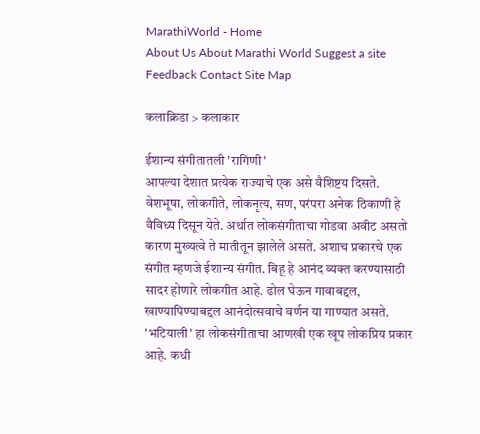MarathiWorld - Home
About Us About Marathi World Suggest a site Feedback Contact Site Map

कलाक्रिडा > कलाकार

ईशान्य संगीतातली 'रागिणी'
आपल्या देशात प्रत्येक राज्याचे एक असे वैशिष्टय दिसते. वेशभूषा, लोकगीते, लोकनृत्य, सण, परंपरा अनेक ठिकाणी हे वैविध्य दिसून येते. अर्थात लोकसंगीताचा गोडवा अवीट असतो कारण मुख्यत्वे ते मातीतून झालेले असते. अशाच प्रकारचे एक संगीत म्हणजे ईशान्य संगीत. बिहू हे आनंद व्यक्त करण्यासाठी सादर होणारे लोकगीत आहे. ढोल घेऊन गावाबद्दल, खाण्यापिण्याबद्दल आनंदोत्सवाचे वर्णन या गाण्यात असते. 'भटियाली' हा लोकसंगीताचा आणखी एक खूप लोकप्रिय प्रकार आहे. कधी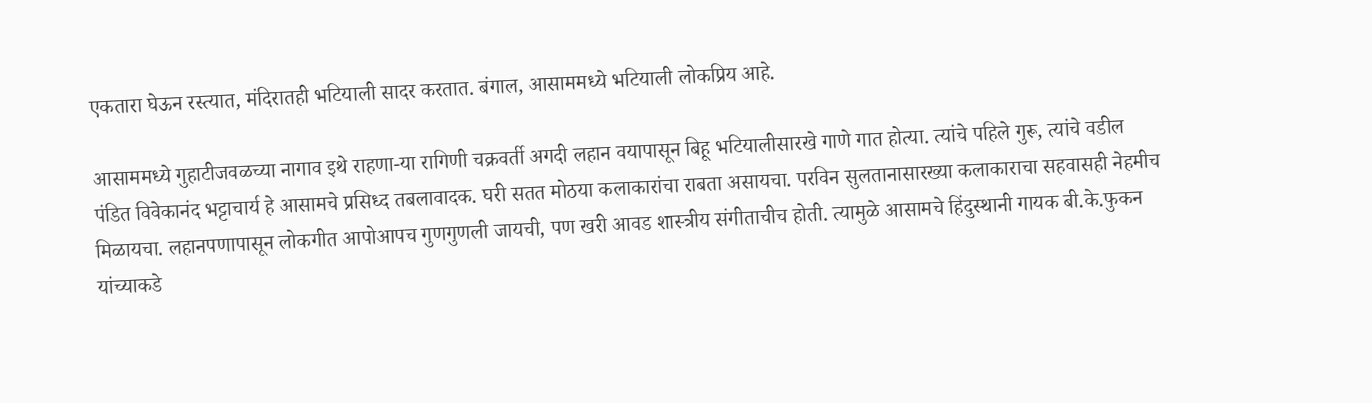एकतारा घेऊन रस्त्यात, मंदिरातही भटियाली सादर करतात. बंगाल, आसाममध्ये भटियाली लोकप्रिय आहे.

आसाममध्ये गुहाटीजवळच्या नागाव इथे राहणा-या रागिणी चक्रवर्ती अगदी लहान वयापासून बिहू भटियालीसारखे गाणे गात होत्या. त्यांचे पहिले गुरू, त्यांचे वडील पंडित विवेकानंद भट्टाचार्य हे आसामचे प्रसिध्द तबलावादक. घरी सतत मोठया कलाकारांचा राबता असायचा. परविन सुलतानासारख्या कलाकाराचा सहवासही नेहमीच मिळायचा. लहानपणापासून लोकगीत आपोआपच गुणगुणली जायची, पण खरी आवड शास्त्रीय संगीताचीच होती. त्यामुळे आसामचे हिंदुस्थानी गायक बी.के.फुकन यांच्याकडे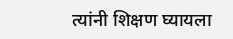त्यांनी शिक्षण घ्यायला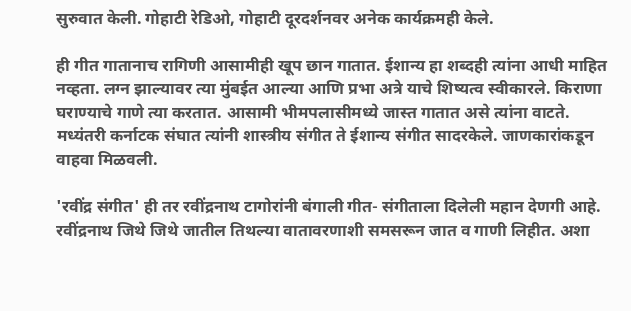सुरुवात केली. गोहाटी रेडिओ, गोहाटी दूरदर्शनवर अनेक कार्यक्रमही केले.

ही गीत गातानाच रागिणी आसामीही खूप छान गातात. ईशान्य हा शब्दही त्यांना आधी माहित नव्हता. लग्न झाल्यावर त्या मुंबईत आल्या आणि प्रभा अत्रे याचे शिष्यत्व स्वीकारले. किराणा घराण्याचे गाणे त्या करतात. आसामी भीमपलासीमध्ये जास्त गातात असे त्यांना वाटते. मध्यंतरी कर्नाटक संघात त्यांनी शास्त्रीय संगीत ते ईशान्य संगीत सादरकेले. जाणकारांकडून वाहवा मिळवली.

'रवींद्र संगीत' ही तर रवींद्रनाथ टागोरांनी बंगाली गीत- संगीताला दिलेली महान देणगी आहे. रवींद्रनाथ जिथे जिथे जातील तिथल्या वातावरणाशी समसरून जात व गाणी लिहीत. अशा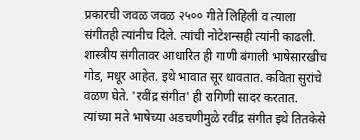प्रकारची जवळ जवळ २५०० गीते लिहिली व त्याला संगीतही त्यांनीच दिले. त्यांची नोटेशन्सही त्यांनी काढली. शास्त्रीय संगीतावर आधारित ही गाणी बंगाली भाषेसारखीच गोड, मधूर आहेत. इथे भावात सूर धावतात. कविता सुरांचे वळण घेते. 'रवींद्र संगीत' ही रागिणी सादर करतात. त्यांच्या मते भाषेच्या अडचणीमुळे रवींद्र संगीत इथे तितकेसे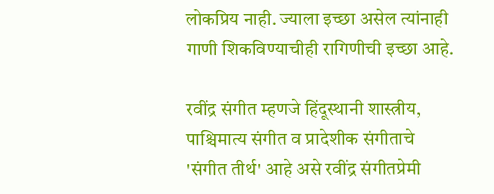लोकप्रिय नाही. ज्याला इच्छा असेल त्यांनाही गाणी शिकविण्याचीही रागिणीची इच्छा आहे.

रवींद्र संगीत म्हणजे हिंदूस्थानी शास्त्रीय, पाश्चिमात्य संगीत व प्रादेशीक संगीताचे 'संगीत तीर्थ' आहे असे रवींद्र संगीतप्रेमी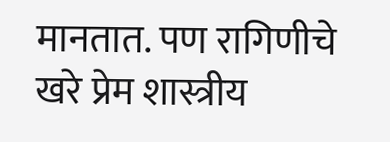मानतात. पण रागिणीचे खरे प्रेम शास्त्रीय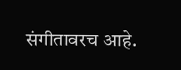संगीतावरच आहे.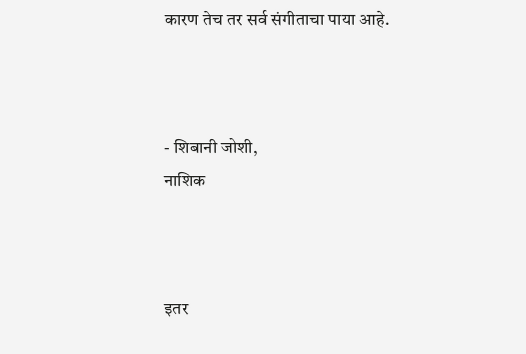कारण तेच तर सर्व संगीताचा पाया आहे.



- शिबानी जोशी,
नाशिक



इतर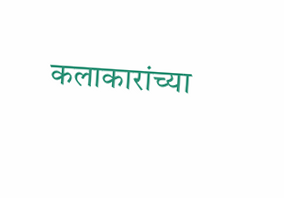कलाकारांच्या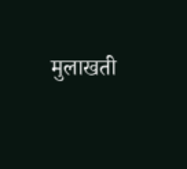मुलाखती